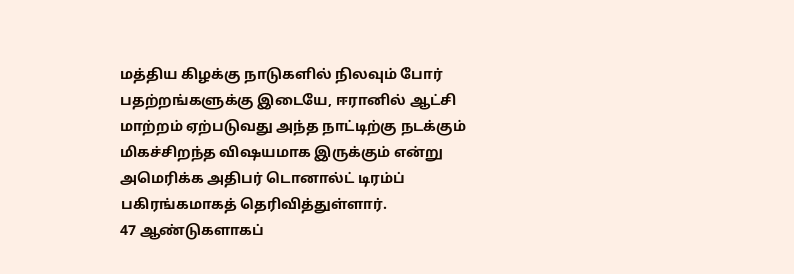மத்திய கிழக்கு நாடுகளில் நிலவும் போர் பதற்றங்களுக்கு இடையே, ஈரானில் ஆட்சி மாற்றம் ஏற்படுவது அந்த நாட்டிற்கு நடக்கும் மிகச்சிறந்த விஷயமாக இருக்கும் என்று அமெரிக்க அதிபர் டொனால்ட் டிரம்ப் பகிரங்கமாகத் தெரிவித்துள்ளார்.
47 ஆண்டுகளாகப்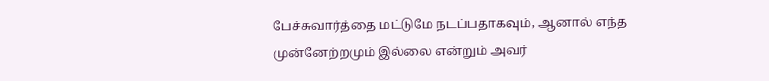பேச்சுவார்த்தை மட்டுமே நடப்பதாகவும், ஆனால் எந்த முன்னேற்றமும் இல்லை என்றும் அவர்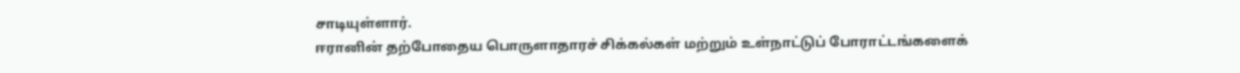சாடியுள்ளார்.
ஈரானின் தற்போதைய பொருளாதாரச் சிக்கல்கள் மற்றும் உள்நாட்டுப் போராட்டங்களைக்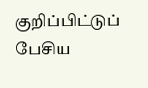குறிப்பிட்டுப் பேசிய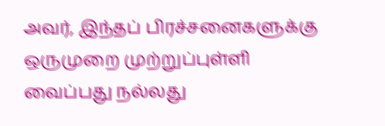அவர், இந்தப் பிரச்சனைகளுக்கு ஒருமுறை முற்றுப்புள்ளி வைப்பது நல்லது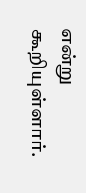என்று கூறியுள்ளார்.